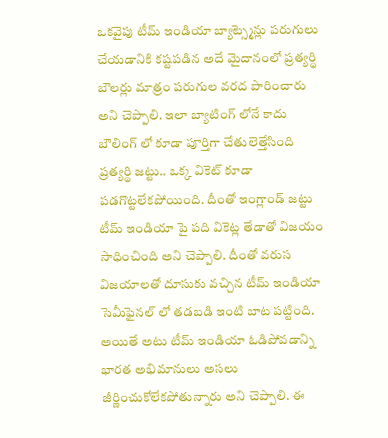ఒకవైపు టీమ్ ఇండియా బ్యాట్స్మెన్లు పరుగులు చేయడానికి కష్టపడిన అదే మైదానంలో ప్రత్యర్థి బౌలర్లు మాత్రం పరుగుల వరద పారించారు అని చెప్పాలి. ఇలా బ్యాటింగ్ లోనే కాదు బౌలింగ్ లో కూడా పూర్తిగా చేతులెత్తేసింది ప్రత్యర్థి జట్టు.. ఒక్క వికెట్ కూడా పడగొట్టలేకపోయింది. దీంతో ఇంగ్లాండ్ జట్టు టీమ్ ఇండియా పై పది వికెట్ల తేడాతో విజయం సాధించింది అని చెప్పాలి. దీంతో వరుస విజయాలతో దూసుకు వచ్చిన టీమ్ ఇండియా సెమీఫైనల్ లో తడబడి ఇంటి బాట పట్టింది.
అయితే అటు టీమ్ ఇండియా ఓడిపోవడాన్ని భారత అభిమానులు అసలు జీర్ణించుకోలేకపోతున్నారు అని చెప్పాలి. ఈ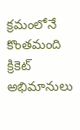క్రమంలోనే కొంతమంది క్రికెట్ అభిమానులు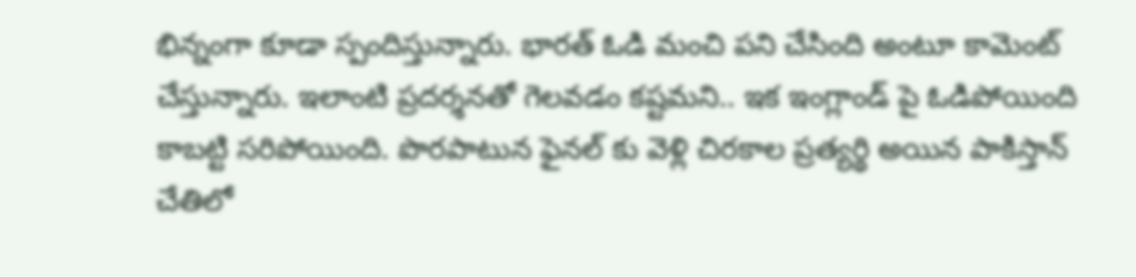భిన్నంగా కూడా స్పందిస్తున్నారు. భారత్ ఓడి మంచి పని చేసింది అంటూ కామెంట్ చేస్తున్నారు. ఇలాంటి ప్రదర్శనతో గెలవడం కష్టమని.. ఇక ఇంగ్లాండ్ పై ఓడిపోయింది కాబట్టి సరిపోయింది. పొరపాటున ఫైనల్ కు వెళ్లి చిరకాల ప్రత్యర్థి అయిన పాకిస్తాన్ చేతిలో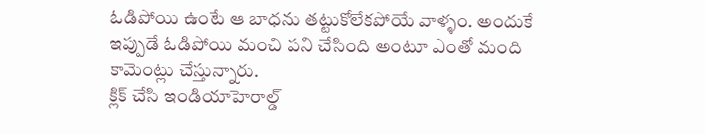ఓడిపోయి ఉంటే ఆ బాధను తట్టుకోలేకపోయే వాళ్ళం. అందుకే ఇప్పుడే ఓడిపోయి మంచి పని చేసింది అంటూ ఎంతో మంది కామెంట్లు చేస్తున్నారు.
క్లిక్ చేసి ఇండియాహెరాల్డ్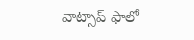వాట్సాప్ ఫాలో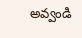అవ్వండి